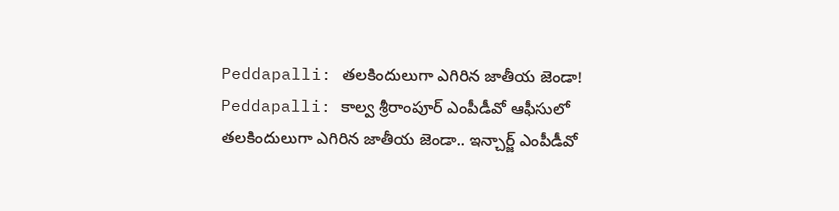Peddapalli: తలకిందులుగా ఎగిరిన జాతీయ జెండా!
Peddapalli: కాల్వ శ్రీరాంపూర్ ఎంపీడీవో ఆఫీసులో తలకిందులుగా ఎగిరిన జాతీయ జెండా.. ఇన్చార్జ్ ఎంపీడీవో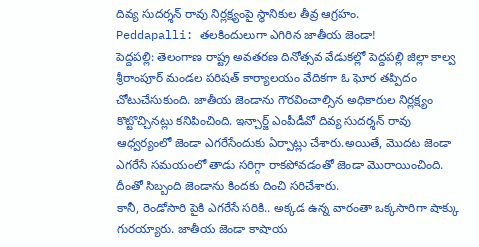దివ్య సుదర్శన్ రావు నిర్లక్ష్యంపై స్థానికుల తీవ్ర ఆగ్రహం.
Peddapalli: తలకిందులుగా ఎగిరిన జాతీయ జెండా!
పెద్దపల్లి: తెలంగాణ రాష్ట్ర అవతరణ దినోత్సవ వేడుకల్లో పెద్దపల్లి జిల్లా కాల్వ శ్రీరాంపూర్ మండల పరిషత్ కార్యాలయం వేదికగా ఓ ఘోర తప్పిదం చోటుచేసుకుంది. జాతీయ జెండాను గౌరవించాల్సిన అధికారుల నిర్లక్ష్యం కొట్టొచ్చినట్లు కనిపించింది. ఇన్చార్జ్ ఎంపీడీవో దివ్య సుదర్శన్ రావు ఆధ్వర్యంలో జెండా ఎగరేసేందుకు ఏర్పాట్లు చేశారు.అయితే, మొదట జెండా ఎగరేసే సమయంలో తాడు సరిగ్గా రాకపోవడంతో జెండా మొరాయించింది. దీంతో సిబ్బంది జెండాను కిందకు దించి సరిచేశారు.
కానీ, రెండోసారి పైకి ఎగరేసే సరికి.. అక్కడ ఉన్న వారంతా ఒక్కసారిగా షాక్కు గురయ్యారు. జాతీయ జెండా కాషాయ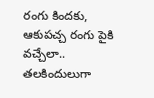రంగు కిందకు, ఆకుపచ్చ రంగు పైకి వచ్చేలా.. తలకిందులుగా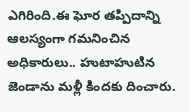ఎగిరింది.ఈ ఘోర తప్పిదాన్ని ఆలస్యంగా గమనించిన అధికారులు.. హుటాహుటిన జెండాను మళ్లీ కిందకు దించారు.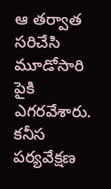ఆ తర్వాత సరిచేసి మూడోసారి పైకి ఎగరవేశారు. కనీస పర్యవేక్షణ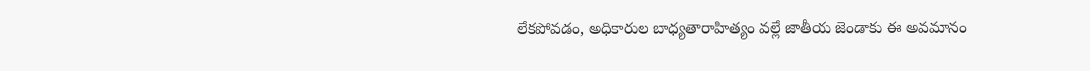లేకపోవడం, అధికారుల బాధ్యతారాహిత్యం వల్లే జాతీయ జెండాకు ఈ అవమానం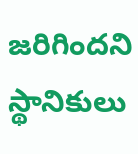జరిగిందని స్థానికులు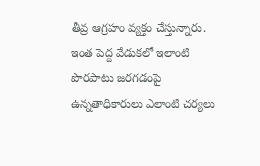తీవ్ర ఆగ్రహం వ్యక్తం చేస్తున్నారు. ఇంత పెద్ద వేడుకలో ఇలాంటి పొరపాటు జరగడంపై ఉన్నతాధికారులు ఎలాంటి చర్యలు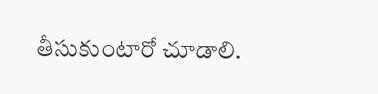తీసుకుంటారో చూడాలి.